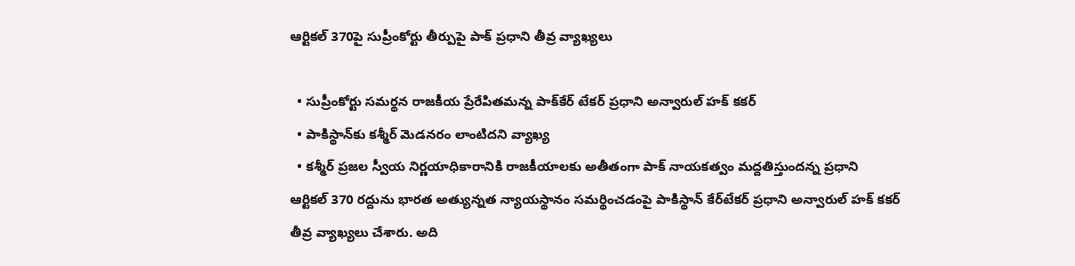ఆర్టికల్ 370పై సుప్రీంకోర్టు తీర్పుపై పాక్ ప్రధాని తీవ్ర వ్యాఖ్యలు

  • సుప్రీంకోర్టు సమర్థన రాజకీయ ప్రేరేపితమన్న పాక్‌కేర్ టేకర్ ప్రధాని అన్వారుల్ హక్ కకర్
  • పాకిస్థాన్‌కు కశ్మీర్ మెడనరం లాంటిదని వ్యాఖ్య
  • కశ్మీర్ ప్రజల స్వీయ నిర్ణయాధికారానికి రాజకీయాలకు అతీతంగా పాక్ నాయకత్వం మద్దతిస్తుందన్న ప్రధాని
ఆర్టికల్ 370 రద్దును భారత అత్యున్నత న్యాయస్థానం సమర్థించడంపై పాకిస్థాన్ కేర్‌టేకర్ ప్రధాని అన్వారుల్ హక్ కకర్ తీవ్ర వ్యాఖ్యలు చేశారు. అది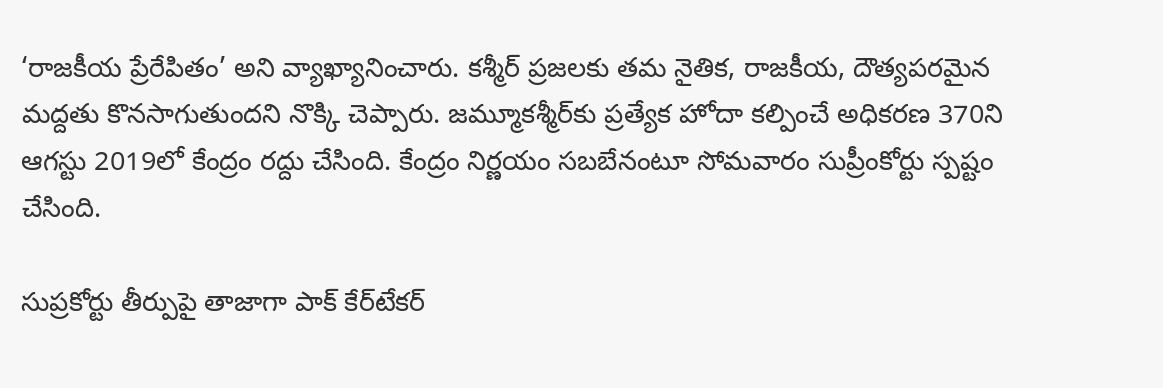‘రాజకీయ ప్రేరేపితం’ అని వ్యాఖ్యానించారు. కశ్మీర్ ప్రజలకు తమ నైతిక, రాజకీయ, దౌత్యపరమైన మద్దతు కొనసాగుతుందని నొక్కి చెప్పారు. జమ్మూకశ్మీర్‌కు ప్రత్యేక హోదా కల్పించే అధికరణ 370ని ఆగస్టు 2019లో కేంద్రం రద్దు చేసింది. కేంద్రం నిర్ణయం సబబేనంటూ సోమవారం సుప్రీంకోర్టు స్పష్టం చేసింది.

సుప్రకోర్టు తీర్పుపై తాజాగా పాక్ కేర్‌టేకర్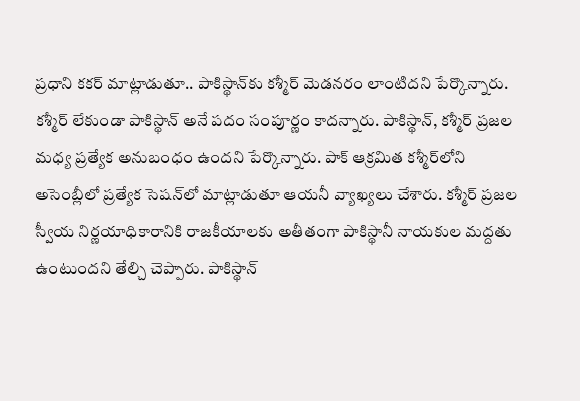ప్రధాని కకర్ మాట్లాడుతూ.. పాకిస్థాన్‌కు కశ్మీర్ మెడనరం లాంటిదని పేర్కొన్నారు. కశ్మీర్ లేకుండా పాకిస్థాన్ అనే పదం సంపూర్ణం కాదన్నారు. పాకిస్థాన్, కశ్మీర్ ప్రజల మధ్య ప్రత్యేక అనుబంధం ఉందని పేర్కొన్నారు. పాక్ ఆక్రమిత కశ్మీర్‌లోని అసెంబ్లీలో ప్రత్యేక సెషన్‌లో మాట్లాడుతూ ఆయనీ వ్యాఖ్యలు చేశారు. కశ్మీర్ ప్రజల స్వీయ నిర్ణయాధికారానికి రాజకీయాలకు అతీతంగా పాకిస్థానీ నాయకుల మద్దతు ఉంటుందని తేల్చి చెప్పారు. పాకిస్థాన్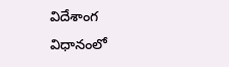విదేశాంగ విధానంలో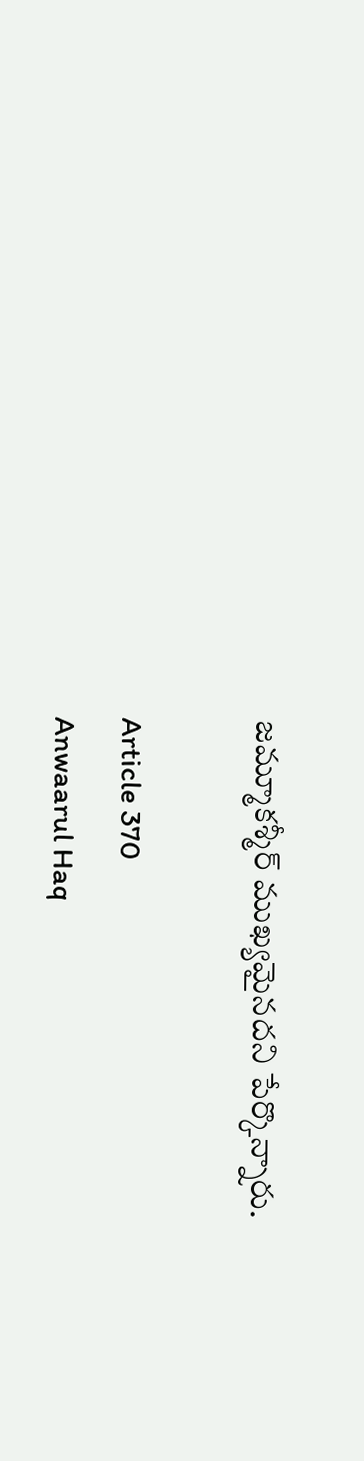జమ్మూకశ్మీర్ ముఖ్యమైనదని పేర్కొన్నారు.

Article 370
Anwaarul Haq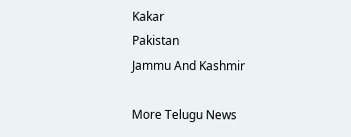Kakar
Pakistan
Jammu And Kashmir

More Telugu News